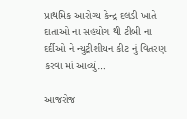પ્રાથમિક આરોગ્ય કેન્દ્ર દલડી ખાતે દાતાઓ ના સહયોગ થી ટીબી ના દર્દીઓ ને ન્યુટ્રીશીયન કીટ નું વિતરણ કરવા માં આવ્યું…

આજરોજ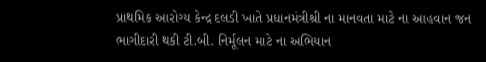પ્રાથમિક આરોગ્ય કેન્દ્ર દલડી ખાતે પ્રધાનમંત્રીશ્રી ના માનવતા માટે ના આહવાન જન ભાગીદારી થકી ટી.બી. નિર્મૂલન માટે ના અભિયાન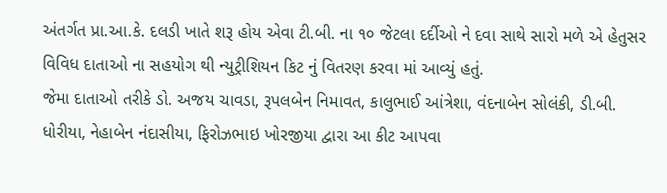અંતર્ગત પ્રા.આ.કે. દલડી ખાતે શરૂ હોય એવા ટી.બી. ના ૧૦ જેટલા દર્દીઓ ને દવા સાથે સારો મળે એ હેતુસર વિવિધ દાતાઓ ના સહયોગ થી ન્યુટ્રીશિયન કિટ નું વિતરણ કરવા માં આવ્યું હતું.
જેમા દાતાઓ તરીકે ડો. અજય ચાવડા, રૂપલબેન નિમાવત, કાલુભાઈ આંત્રેશા, વંદનાબેન સોલંકી, ડી.બી. ધોરીયા, નેહાબેન નંદાસીયા, ફિરોઝભાઇ ખોરજીયા દ્વારા આ કીટ આપવા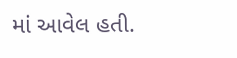માં આવેલ હતી.